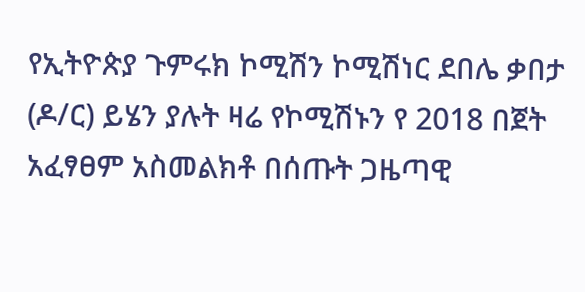የኢትዮጵያ ጉምሩክ ኮሚሽን ኮሚሽነር ደበሌ ቃበታ (ዶ/ር) ይሄን ያሉት ዛሬ የኮሚሽኑን የ 2018 በጀት አፈፃፀም አስመልክቶ በሰጡት ጋዜጣዊ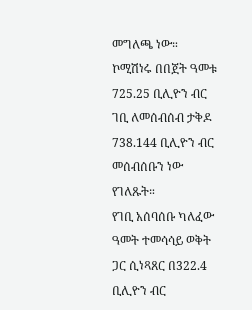መግለጫ ነው።
ኮሚሽነሩ በበጀት ዓመቱ 725.25 ቢሊዮን ብር ገቢ ለመሰብሰብ ታቅዶ 738.144 ቢሊዮን ብር መሰብሰቡን ነው የገለጹት።
የገቢ አሰባሰቡ ካለፈው ዓመት ተመሳሳይ ወቅት ጋር ሲነጻጸር በ322.4 ቢሊዮን ብር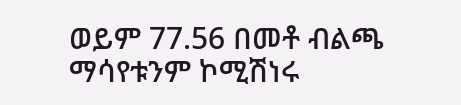ወይም 77.56 በመቶ ብልጫ ማሳየቱንም ኮሚሽነሩ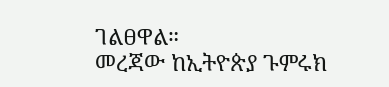ገልፀዋል።
መረጃው ከኢትዮጵያ ጉምሩክ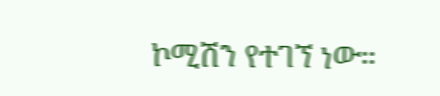ኮሚሽን የተገኘ ነው።